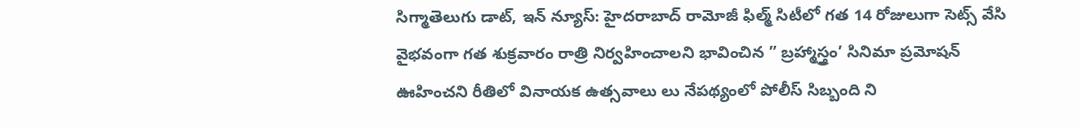సిగ్మాతెలుగు డాట్, ఇన్ న్యూస్: హైదరాబాద్ రామోజీ ఫిల్మ్ సిటీలో గత 14 రోజులుగా సెట్స్ వేసి వైభవంగా గత శుక్రవారం రాత్రి నిర్వహించాలని భావించిన ” బ్రహ్మాస్త్రం’ సినిమా ప్రమోషన్ ఊహించని రీతిలో వినాయక ఉత్సవాలు లు నేపథ్యంలో పోలీస్ సిబ్బంది ని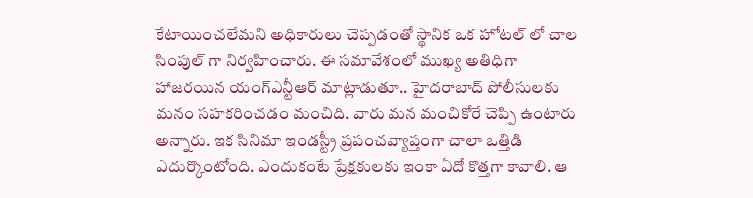కేటాయించలేమని అధికారులు చెప్పడంతో స్థానిక ఒక హోటల్ లో చాల సింపుల్ గా నిర్వహించారు. ఈ సమావేశంలో ముఖ్య అతిధిగా హాజరయిన యంగ్ఎన్టీఆర్ మాట్లాడుతూ.. హైదరాబాద్ పోలీసులకు మనం సహకరించడం మంచిది. వారు మన మంచికోరే చెప్పి ఉంటారు అన్నారు. ఇక సినిమా ఇండస్ట్రీ ప్రపంచవ్యాప్తంగా చాలా ఒత్తిడి ఎదుర్కొంటోంది. ఎందుకంటే ప్రేక్షకులకు ఇంకా ఏదో కొత్తగా కావాలి. ఆ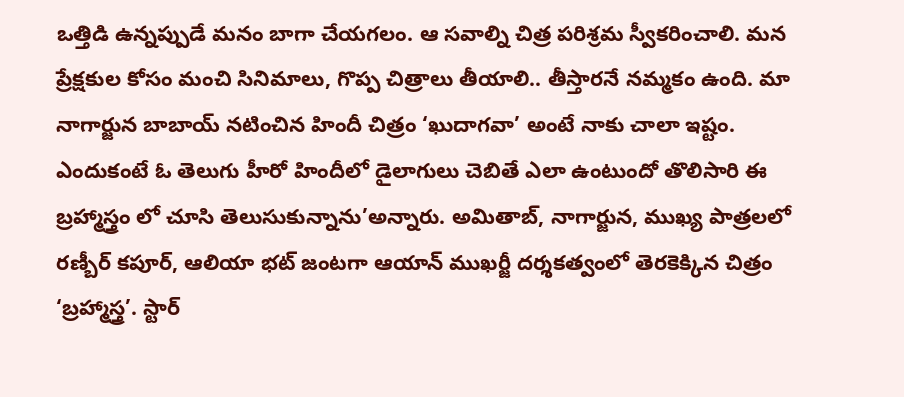ఒత్తిడి ఉన్నప్పుడే మనం బాగా చేయగలం. ఆ సవాల్ని చిత్ర పరిశ్రమ స్వీకరించాలి. మన ప్రేక్షకుల కోసం మంచి సినిమాలు, గొప్ప చిత్రాలు తీయాలి.. తీస్తారనే నమ్మకం ఉంది. మా నాగార్జున బాబాయ్ నటించిన హిందీ చిత్రం ‘ఖుదాగవా’ అంటే నాకు చాలా ఇష్టం. ఎందుకంటే ఓ తెలుగు హీరో హిందీలో డైలాగులు చెబితే ఎలా ఉంటుందో తొలిసారి ఈ బ్రహ్మాస్త్రం లో చూసి తెలుసుకున్నాను’అన్నారు. అమితాబ్, నాగార్జున, ముఖ్య పాత్రలలో రణ్బీర్ కపూర్, ఆలియా భట్ జంటగా ఆయాన్ ముఖర్జీ దర్శకత్వంలో తెరకెక్కిన చిత్రం ‘బ్రహ్మాస్త్ర’. స్టార్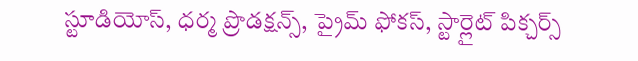స్టూడియోస్, ధర్మ ప్రొడక్షన్స్, ప్రైమ్ ఫోకస్, స్టార్లైట్ పిక్చర్స్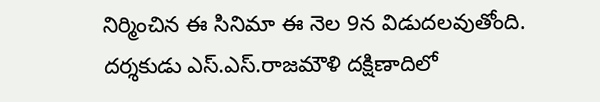నిర్మించిన ఈ సినిమా ఈ నెల 9న విడుదలవుతోంది. దర్శకుడు ఎస్.ఎస్.రాజమౌళి దక్షిణాదిలో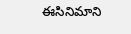ఈసినిమాని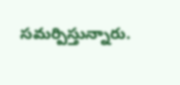సమర్పిస్తున్నారు.